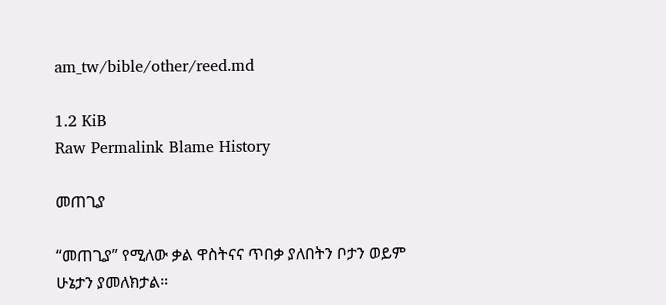am_tw/bible/other/reed.md

1.2 KiB
Raw Permalink Blame History

መጠጊያ

“መጠጊያ” የሚለው ቃል ዋስትናና ጥበቃ ያለበትን ቦታን ወይም ሁኔታን ያመለክታል።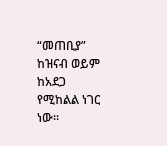“መጠቢያ” ከዝናብ ወይም ከአደጋ የሚከልል ነገር ነው።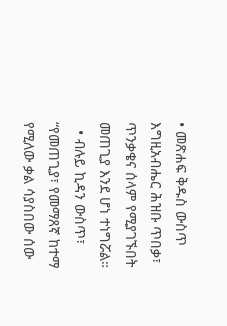• መጽሐፍ ቅዱስ ውስጥ እግዚአብሔር ሕዝቡ ጥበቃ፣ ጥንቃቄና ሰላም የሚያገኙበት መጠጊያ እንደ ሆነ ተነግሯል።
  • ብሉይ ኪዳን ውስጥ፣ “የመጠጊያ፣ የመማጸኛ ከተማ የሚለው ቃል ሳያስበው ሰው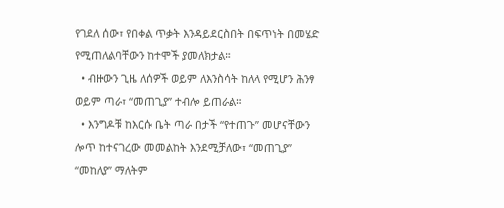የገደለ ሰው፣ የበቀል ጥቃት እንዳይደርስበት በፍጥነት በመሄድ የሚጠለልባቸውን ከተሞች ያመለክታል።
  • ብዙውን ጊዜ ለሰዎች ወይም ለእንስሳት ከለላ የሚሆን ሕንፃ ወይም ጣራ፣ “መጠጊያ” ተብሎ ይጠራል።
  • እንግዶቹ ከእርሱ ቤት ጣራ በታች “የተጠጉ” መሆናቸውን ሎጥ ከተናገረው መመልከት እንደሚቻለው፣ “መጠጊያ” “መከለያ” ማለትም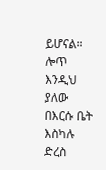ይሆናል። ሎጥ እንዲህ ያለው በእርሱ ቤት እስካሉ ድረስ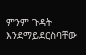ምንም ጉዳት እንደማይደርስባቸው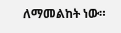ለማመልከት ነው።